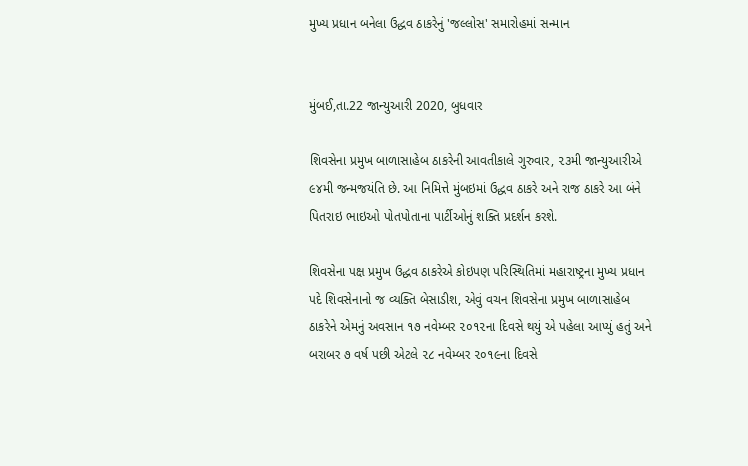મુખ્ય પ્રધાન બનેલા ઉદ્ધવ ઠાકરેનું 'જલ્લોસ' સમારોહમાં સન્માન


મુંબઈ,તા.22 જાન્યુઆરી 2020, બુધવાર

શિવસેના પ્રમુખ બાળાસાહેબ ઠાકરેની આવતીકાલે ગુરુવાર, ૨૩મી જાન્યુઆરીએ ૯૪મી જન્મજયંતિ છે. આ નિમિત્તે મુંબઇમાં ઉદ્ધવ ઠાકરે અને રાજ ઠાકરે આ બંને પિતરાઇ ભાઇઓ પોતપોતાના પાર્ટીઓનું શક્તિ પ્રદર્શન કરશે.

શિવસેના પક્ષ પ્રમુખ ઉદ્ધવ ઠાકરેએ કોઇપણ પરિસ્થિતિમાં મહારાષ્ટ્રના મુખ્ય પ્રધાન પદે શિવસેનાનો જ વ્યક્તિ બેસાડીશ, એવું વચન શિવસેના પ્રમુખ બાળાસાહેબ ઠાકરેને એમનું અવસાન ૧૭ નવેમ્બર ૨૦૧૨ના દિવસે થયું એ પહેલા આપ્યું હતું અને બરાબર ૭ વર્ષ પછી એટલે ૨૮ નવેમ્બર ૨૦૧૯ના દિવસે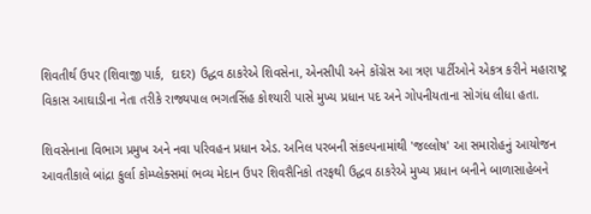શિવતીર્થ ઉપર (શિવાજી પાર્ક,  દાદર) ઉદ્ધવ ઠાકરેએ શિવસેના, એનસીપી અને કોંગ્રેસ આ ત્રણ પાર્ટીઓને એકત્ર કરીને મહારાષ્ટ્ર વિકાસ આઘાડીના નેતા તરીકે રાજ્યપાલ ભગતસિંહ કોશ્યારી પાસે મુખ્ય પ્રધાન પદ અને ગોપનીયતાના સોગંધ લીધા હતા.

શિવસેનાના વિભાગ પ્રમુખ અને નવા પરિવહન પ્રધાન એડ. અનિલ પરબની સંકલ્પનામાંથી 'જલ્લોષ' આ સમારોહનું આયોજન આવતીકાલે બાંદ્રા કુર્લા કોમ્પ્લેક્સમાં ભવ્ય મેદાન ઉપર શિવસૈનિકો તરફથી ઉદ્ધવ ઠાકરેએ મુખ્ય પ્રધાન બનીને બાળાસાહેબને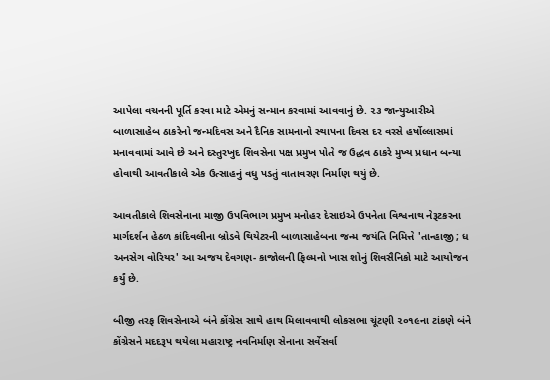આપેલા વચનની પૂર્તિ કરવા માટે એમનું સન્માન કરવામાં આવવાનું છે. ૨૩ જાન્યુઆરીએ બાળાસાહેબ ઠાકરેનો જન્મદિવસ અને દૈનિક સામનાનો સ્થાપના દિવસ દર વરસે હર્ષોલ્લાસમાં મનાવવામાં આવે છે અને દસ્તુરખુદ શિવસેના પક્ષ પ્રમુખ પોતે જ ઉદ્ધવ ઠાકરે મુખ્ય પ્રધાન બન્યા હોવાથી આવતીકાલે એક ઉત્સાહનું વધુ પડતું વાતાવરણ નિર્માણ થયું છે.

આવતીકાલે શિવસેનાના માજી ઉપવિભાગ પ્રમુખ મનોહર દેસાઇએ ઉપનેતા વિશ્વનાથ નેરૂટકરના માર્ગદર્શન હેઠળ કાંદિવલીના બ્રોડવે થિયેટરની બાળાસાહેબના જન્મ જયંતિ નિમિત્તે 'તાન્હાજી ; ધ અનસેગ વોરિયર' આ અજય દેવગણ- કાજોલની ફિલ્મનો ખાસ શોનું શિવસૈનિકો માટે આયોજન કર્યું છે.

બીજી તરફ શિવસેનાએ બંને કોંગ્રેસ સાથે હાથ મિલાવવાથી લોકસભા ચૂંટણી ૨૦૧૯ના ટાંકણે બંને કોંગ્રેસને મદદરૂપ થયેલા મહારાષ્ટ્ર નવનિર્માણ સેનાના સર્વેસર્વા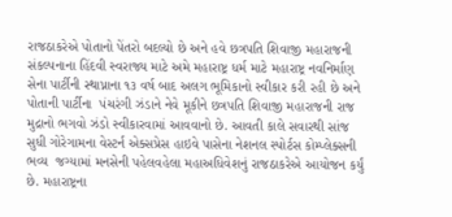રાજઠાકરેએ પોતાનો પેંતરો બદલ્યો છે અને હવે છત્રપતિ શિવાજી મહારાજની સંકલ્પનાના હિંદવી સ્વરાજ્ય માટે અમે મહારાષ્ટ્ર ધર્મ માટે મહારાષ્ટ્ર નવનિર્માણ સેના પાર્ટીની સ્થાપ્નાના ૧૩ વર્ષ બાદ અલગ ભૂમિકાનો સ્વીકાર કરી રહી છે અને પોતાની પાર્ટીના  પંચરંગી ઝંડાને નેવે મૂકીને છત્રપતિ શિવાજી મહારાજની રાજ મુદ્રાનો ભગવો ઝંડો સ્વીકારવામાં આવવાનો છે. આવતી કાલે સવારથી સાંજ સુધી ગોરેગામના વેસ્ટર્ન એક્સપ્રેસ હાઇવે પાસેના નેશનલ સ્પોર્ટસ કોમ્પ્લેક્સની ભવ્ય  જગ્યામાં મનસેની પહેલવહેલા મહાઅધિવેશનું રાજઠાકરેએ આયોજન કર્યું છે. મહારાષ્ટ્રના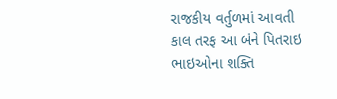રાજકીય વર્તુળમાં આવતી કાલ તરફ આ બંને પિતરાઇ ભાઇઓના શક્તિ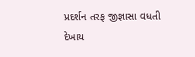પ્રદર્શન તરફ જીજ્ઞાસા વધતી દેખાય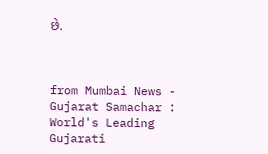છે.



from Mumbai News - Gujarat Samachar : World's Leading Gujarati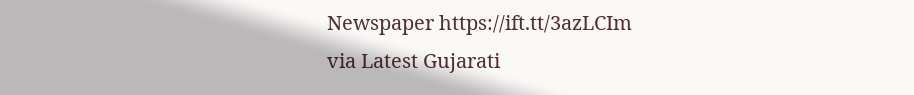Newspaper https://ift.tt/3azLCIm
via Latest Gujarati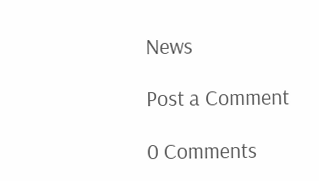News

Post a Comment

0 Comments